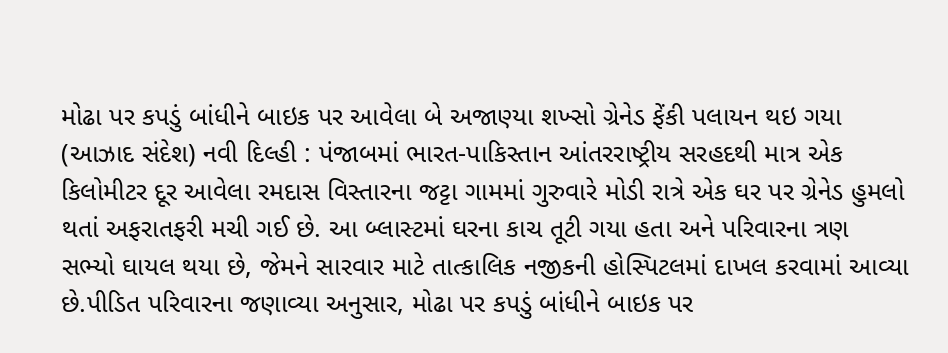મોઢા પર કપડું બાંધીને બાઇક પર આવેલા બે અજાણ્યા શખ્સો ગ્રેનેડ ફેંકી પલાયન થઇ ગયા
(આઝાદ સંદેશ) નવી દિલ્હી : પંજાબમાં ભારત-પાકિસ્તાન આંતરરાષ્ટ્રીય સરહદથી માત્ર એક કિલોમીટર દૂર આવેલા રમદાસ વિસ્તારના જટ્ટા ગામમાં ગુરુવારે મોડી રાત્રે એક ઘર પર ગ્રેનેડ હુમલો થતાં અફરાતફરી મચી ગઈ છે. આ બ્લાસ્ટમાં ઘરના કાચ તૂટી ગયા હતા અને પરિવારના ત્રણ સભ્યો ઘાયલ થયા છે, જેમને સારવાર માટે તાત્કાલિક નજીકની હોસ્પિટલમાં દાખલ કરવામાં આવ્યા છે.પીડિત પરિવારના જણાવ્યા અનુસાર, મોઢા પર કપડું બાંધીને બાઇક પર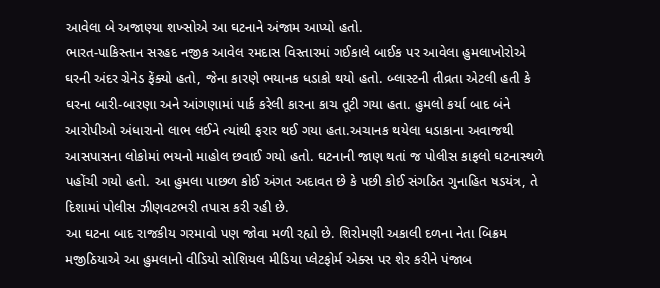આવેલા બે અજાણ્યા શખ્સોએ આ ઘટનાને અંજામ આપ્યો હતો.
ભારત-પાકિસ્તાન સરહદ નજીક આવેલ રમદાસ વિસ્તારમાં ગઈકાલે બાઈક પર આવેલા હુમલાખોરોએ ઘરની અંદર ગ્રેનેડ ફેંક્યો હતો, જેના કારણે ભયાનક ધડાકો થયો હતો. બ્લાસ્ટની તીવ્રતા એટલી હતી કે ઘરના બારી-બારણા અને આંગણામાં પાર્ક કરેલી કારના કાચ તૂટી ગયા હતા. હુમલો કર્યા બાદ બંને આરોપીઓ અંધારાનો લાભ લઈને ત્યાંથી ફરાર થઈ ગયા હતા.અચાનક થયેલા ધડાકાના અવાજથી આસપાસના લોકોમાં ભયનો માહોલ છવાઈ ગયો હતો. ઘટનાની જાણ થતાં જ પોલીસ કાફલો ઘટનાસ્થળે પહોંચી ગયો હતો. આ હુમલા પાછળ કોઈ અંગત અદાવત છે કે પછી કોઈ સંગઠિત ગુનાહિત ષડયંત્ર, તે દિશામાં પોલીસ ઝીણવટભરી તપાસ કરી રહી છે.
આ ઘટના બાદ રાજકીય ગરમાવો પણ જોવા મળી રહ્યો છે. શિરોમણી અકાલી દળના નેતા બિક્રમ મજીઠિયાએ આ હુમલાનો વીડિયો સોશિયલ મીડિયા પ્લેટફોર્મ એક્સ પર શેર કરીને પંજાબ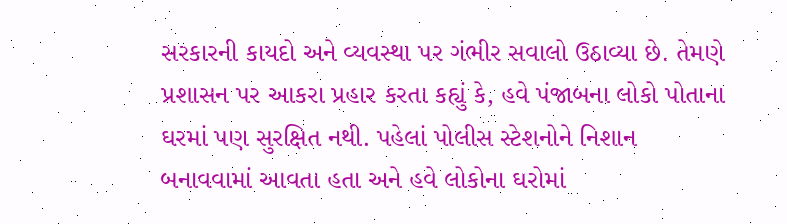સરકારની કાયદો અને વ્યવસ્થા પર ગંભીર સવાલો ઉઠાવ્યા છે. તેમણે પ્રશાસન પર આકરા પ્રહાર કરતા કહ્યું કે, હવે પંજાબના લોકો પોતાના ઘરમાં પણ સુરક્ષિત નથી. પહેલાં પોલીસ સ્ટેશનોને નિશાન બનાવવામાં આવતા હતા અને હવે લોકોના ઘરોમાં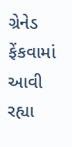ગ્રેનેડ ફેંકવામાં આવી રહ્યા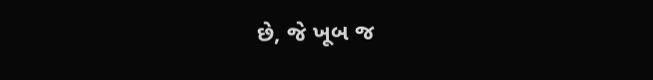છે, જે ખૂબ જ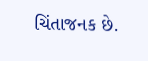ચિંતાજનક છે.